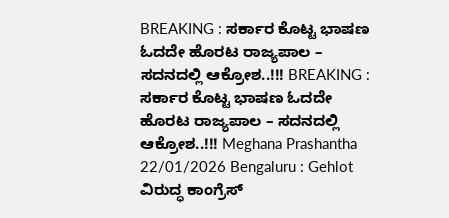BREAKING : ಸರ್ಕಾರ ಕೊಟ್ಟ ಭಾಷಣ ಓದದೇ ಹೊರಟ ರಾಜ್ಯಪಾಲ – ಸದನದಲ್ಲಿ ಆಕ್ರೋಶ..!!! BREAKING : ಸರ್ಕಾರ ಕೊಟ್ಟ ಭಾಷಣ ಓದದೇ ಹೊರಟ ರಾಜ್ಯಪಾಲ – ಸದನದಲ್ಲಿ ಆಕ್ರೋಶ..!!! Meghana Prashantha 22/01/2026 Bengaluru : Gehlot ವಿರುದ್ಧ ಕಾಂಗ್ರೆಸ್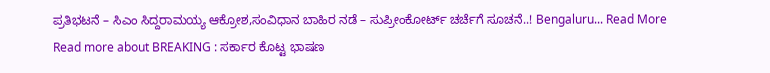ಪ್ರತಿಭಟನೆ – ಸಿಎಂ ಸಿದ್ದರಾಮಯ್ಯ ಆಕ್ರೋಶ,ಸಂವಿಧಾನ ಬಾಹಿರ ನಡೆ – ಸುಪ್ರೀಂಕೋರ್ಟ್ ಚರ್ಚೆಗೆ ಸೂಚನೆ..! Bengaluru... Read More Read more about BREAKING : ಸರ್ಕಾರ ಕೊಟ್ಟ ಭಾಷಣ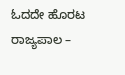ಓದದೇ ಹೊರಟ ರಾಜ್ಯಪಾಲ –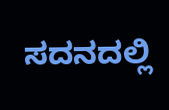ಸದನದಲ್ಲಿ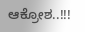ಆಕ್ರೋಶ..!!!